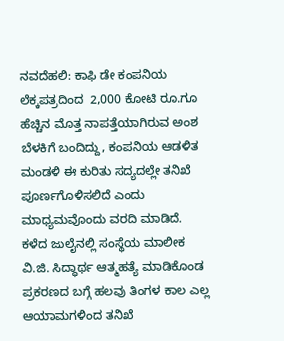ನವದೆಹಲಿ: ಕಾಫಿ ಡೇ ಕಂಪನಿಯ ಲೆಕ್ಕಪತ್ರದಿಂದ  2,000 ಕೋಟಿ ರೂ.ಗೂ ಹೆಚ್ಚಿನ ಮೊತ್ತ ನಾಪತ್ತೆಯಾಗಿರುವ ಅಂಶ ಬೆಳಕಿಗೆ ಬಂದಿದ್ದು, ಕಂಪನಿಯ ಆಡಳಿತ ಮಂಡಳಿ ಈ ಕುರಿತು ಸದ್ಯದಲ್ಲೇ ತನಿಖೆ ಪೂರ್ಣಗೊಳಿಸಲಿದೆ ಎಂದು ಮಾಧ್ಯಮವೊಂದು ವರದಿ ಮಾಡಿದೆ.
ಕಳೆದ ಜುಲೈನಲ್ಲಿ ಸಂಸ್ಥೆಯ ಮಾಲೀಕ ವಿ.ಜಿ. ಸಿದ್ಧಾರ್ಥ ಆತ್ಮಹತ್ಯೆ ಮಾಡಿಕೊಂಡ ಪ್ರಕರಣದ ಬಗ್ಗೆ ಹಲವು ತಿಂಗಳ ಕಾಲ ಎಲ್ಲ ಆಯಾಮಗಳಿಂದ ತನಿಖೆ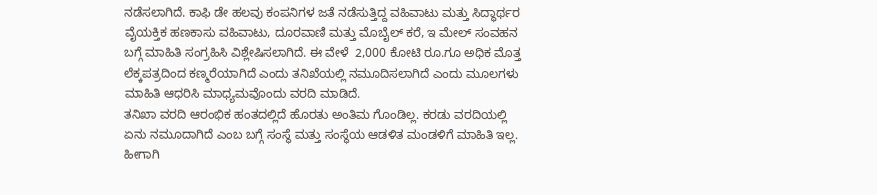ನಡೆಸಲಾಗಿದೆ. ಕಾಫಿ ಡೇ ಹಲವು ಕಂಪನಿಗಳ ಜತೆ ನಡೆಸುತ್ತಿದ್ದ ವಹಿವಾಟು ಮತ್ತು ಸಿದ್ಧಾರ್ಥರ ವೈಯಕ್ತಿಕ ಹಣಕಾಸು ವಹಿವಾಟು, ದೂರವಾಣಿ ಮತ್ತು ಮೊಬೈಲ್ ಕರೆ, ಇ ಮೇಲ್ ಸಂವಹನ ಬಗ್ಗೆ ಮಾಹಿತಿ ಸಂಗ್ರಹಿಸಿ ವಿಶ್ಲೇಷಿಸಲಾಗಿದೆ. ಈ ವೇಳೆ  2,000 ಕೋಟಿ ರೂ.ಗೂ ಅಧಿಕ ಮೊತ್ತ ಲೆಕ್ಕಪತ್ರದಿಂದ ಕಣ್ಮರೆಯಾಗಿದೆ ಎಂದು ತನಿಖೆಯಲ್ಲಿ ನಮೂದಿಸಲಾಗಿದೆ ಎಂದು ಮೂಲಗಳು ಮಾಹಿತಿ ಆಧರಿಸಿ ಮಾಧ್ಯಮವೊಂದು ವರದಿ ಮಾಡಿದೆ.
ತನಿಖಾ ವರದಿ ಆರಂಭಿಕ ಹಂತದಲ್ಲಿದೆ ಹೊರತು ಅಂತಿಮ ಗೊಂಡಿಲ್ಲ. ಕರಡು ವರದಿಯಲ್ಲಿ ಏನು ನಮೂದಾಗಿದೆ ಎಂಬ ಬಗ್ಗೆ ಸಂಸ್ಥೆ ಮತ್ತು ಸಂಸ್ಥೆಯ ಆಡಳಿತ ಮಂಡಳಿಗೆ ಮಾಹಿತಿ ಇಲ್ಲ. ಹೀಗಾಗಿ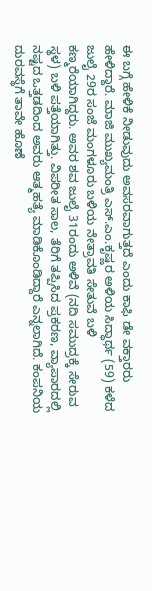ಈ ಬಗ್ಗೆ ಹೇಳಿಕೆ ನೀಡುವುದು ಅವಸರವಾಗುತ್ತದೆ ಎಂದು ಕಾಫಿ ಡೇ ವಕ್ತಾರರು ಹೇಳಿದ್ದಾರೆ. ಮಾಜಿ ಮುಖ್ಯಮಂತ್ರಿ ಎಸ್.ಎಂ.ಕೃಷ್ಣರ ಅಳಿಯ ಸಿದ್ಧಾರ್ಥ (59) ಕಳೆದ ಜುಲೈ 29ರ ಸಂಜೆ ಮಂಗಳೂರು ಬಳಿಯ ನೇತ್ರಾವತಿ ಸೇತುವೆ ಬಳಿ ಕಣ್ಮರೆಯಾಗಿದ್ದರು. ಅವರ ಶವ ಜುಲೈ 31ರಂದು ಅಳಿವೆ (ನದಿ ಸಮುದ್ರಕ್ಕೆ ಸೇರುವ ಸ್ಥಳ) ಬಳಿ ಪತ್ತೆಯಾಗಿತ್ತು. ವಿಪರೀತ ಸಾಲ, ತೆರಿಗೆ ತಪ್ಪಿಸಿದ ಪ್ರಕರಣ, ವ್ಯಾಪಾರದಲ್ಲಿ ನಷ್ಟದ ಒತ್ತಡದಿಂದ ಅವರು ಆತ್ಮಹತ್ಯೆ ಮಾಡಿಕೊಂಡಿದ್ದಾರೆ ಎನ್ನಲಾಗಿದೆ. ಕಂಪನಿಯ ದುರವಸ್ಥೆಗೆ ತಾವೇ ಹೊಣೆ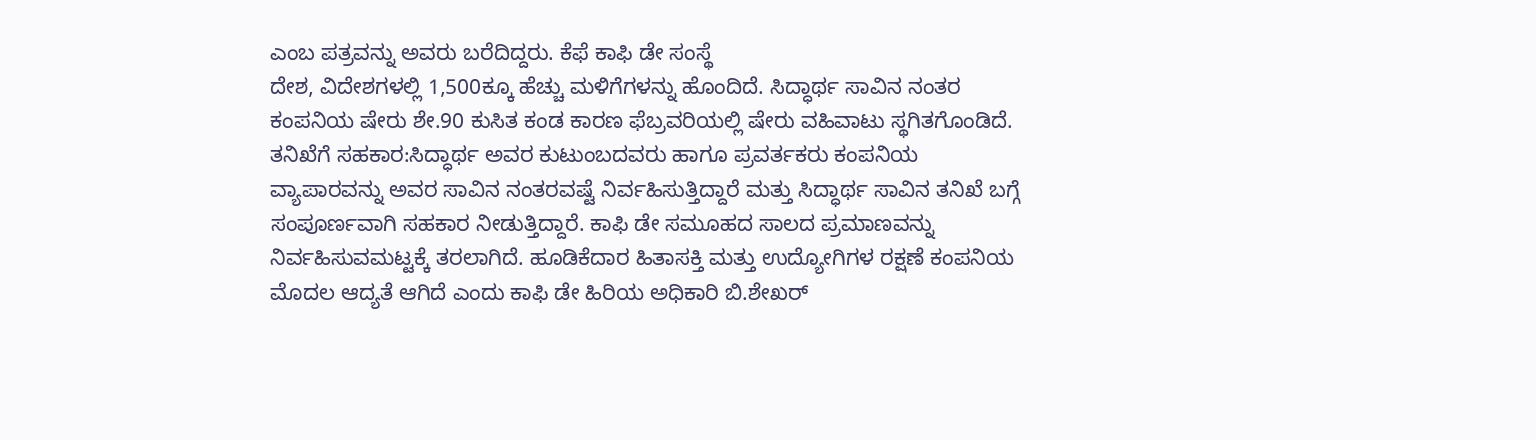ಎಂಬ ಪತ್ರವನ್ನು ಅವರು ಬರೆದಿದ್ದರು. ಕೆಫೆ ಕಾಫಿ ಡೇ ಸಂಸ್ಥೆ
ದೇಶ, ವಿದೇಶಗಳಲ್ಲಿ 1,500ಕ್ಕೂ ಹೆಚ್ಚು ಮಳಿಗೆಗಳನ್ನು ಹೊಂದಿದೆ. ಸಿದ್ಧಾರ್ಥ ಸಾವಿನ ನಂತರ ಕಂಪನಿಯ ಷೇರು ಶೇ.90 ಕುಸಿತ ಕಂಡ ಕಾರಣ ಫೆಬ್ರವರಿಯಲ್ಲಿ ಷೇರು ವಹಿವಾಟು ಸ್ಥಗಿತಗೊಂಡಿದೆ.
ತನಿಖೆಗೆ ಸಹಕಾರ:ಸಿದ್ಧಾರ್ಥ ಅವರ ಕುಟುಂಬದವರು ಹಾಗೂ ಪ್ರವರ್ತಕರು ಕಂಪನಿಯ ವ್ಯಾಪಾರವನ್ನು ಅವರ ಸಾವಿನ ನಂತರವಷ್ಟೆ ನಿರ್ವಹಿಸುತ್ತಿದ್ದಾರೆ ಮತ್ತು ಸಿದ್ಧಾರ್ಥ ಸಾವಿನ ತನಿಖೆ ಬಗ್ಗೆ ಸಂಪೂರ್ಣವಾಗಿ ಸಹಕಾರ ನೀಡುತ್ತಿದ್ದಾರೆ. ಕಾಫಿ ಡೇ ಸಮೂಹದ ಸಾಲದ ಪ್ರಮಾಣವನ್ನು ನಿರ್ವಹಿಸುವಮಟ್ಟಕ್ಕೆ ತರಲಾಗಿದೆ. ಹೂಡಿಕೆದಾರ ಹಿತಾಸಕ್ತಿ ಮತ್ತು ಉದ್ಯೋಗಿಗಳ ರಕ್ಷಣೆ ಕಂಪನಿಯ ಮೊದಲ ಆದ್ಯತೆ ಆಗಿದೆ ಎಂದು ಕಾಫಿ ಡೇ ಹಿರಿಯ ಅಧಿಕಾರಿ ಬಿ.ಶೇಖರ್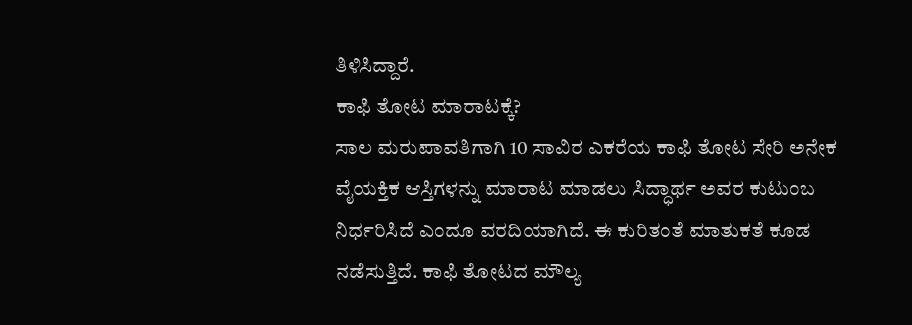ತಿಳಿಸಿದ್ದಾರೆ.
ಕಾಫಿ ತೋಟ ಮಾರಾಟಕ್ಕೆ?
ಸಾಲ ಮರುಪಾವತಿಗಾಗಿ 10 ಸಾವಿರ ಎಕರೆಯ ಕಾಫಿ ತೋಟ ಸೇರಿ ಅನೇಕ ವೈಯಕ್ತಿಕ ಆಸ್ತಿಗಳನ್ನು ಮಾರಾಟ ಮಾಡಲು ಸಿದ್ಧಾರ್ಥ ಅವರ ಕುಟುಂಬ ನಿರ್ಧರಿಸಿದೆ ಎಂದೂ ವರದಿಯಾಗಿದೆ. ಈ ಕುರಿತಂತೆ ಮಾತುಕತೆ ಕೂಡ ನಡೆಸುತ್ತಿದೆ. ಕಾಫಿ ತೋಟದ ಮೌಲ್ಯ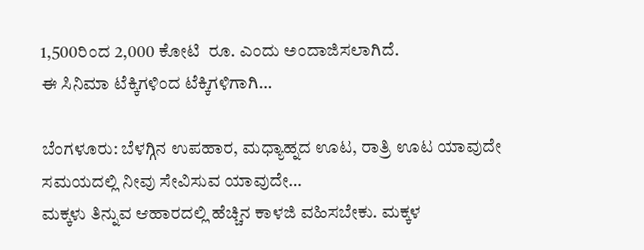1,500ರಿಂದ 2,000 ಕೋಟಿ  ರೂ. ಎಂದು ಅಂದಾಜಿಸಲಾಗಿದೆ.
ಈ ಸಿನಿಮಾ ಟೆಕ್ಕಿಗಳಿಂದ ಟೆಕ್ಕಿಗಳಿಗಾಗಿ…

ಬೆಂಗಳೂರು: ಬೆಳಗ್ಗಿನ ಉಪಹಾರ, ಮಧ್ಯಾಹ್ನದ ಊಟ, ರಾತ್ರಿ ಊಟ ಯಾವುದೇ ಸಮಯದಲ್ಲಿ ನೀವು ಸೇವಿಸುವ ಯಾವುದೇ…
ಮಕ್ಕಳು ತಿನ್ನುವ ಆಹಾರದಲ್ಲಿ ಹೆಚ್ಚಿನ ಕಾಳಜಿ ವಹಿಸಬೇಕು. ಮಕ್ಕಳ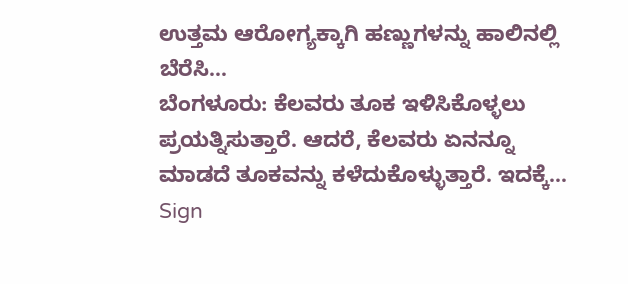ಉತ್ತಮ ಆರೋಗ್ಯಕ್ಕಾಗಿ ಹಣ್ಣುಗಳನ್ನು ಹಾಲಿನಲ್ಲಿ ಬೆರೆಸಿ…
ಬೆಂಗಳೂರು: ಕೆಲವರು ತೂಕ ಇಳಿಸಿಕೊಳ್ಳಲು ಪ್ರಯತ್ನಿಸುತ್ತಾರೆ. ಆದರೆ, ಕೆಲವರು ಏನನ್ನೂ ಮಾಡದೆ ತೂಕವನ್ನು ಕಳೆದುಕೊಳ್ಳುತ್ತಾರೆ. ಇದಕ್ಕೆ…
Sign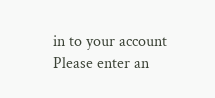in to your account
Please enter an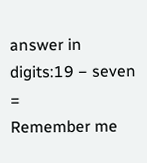answer in digits:19 − seven =
Remember me